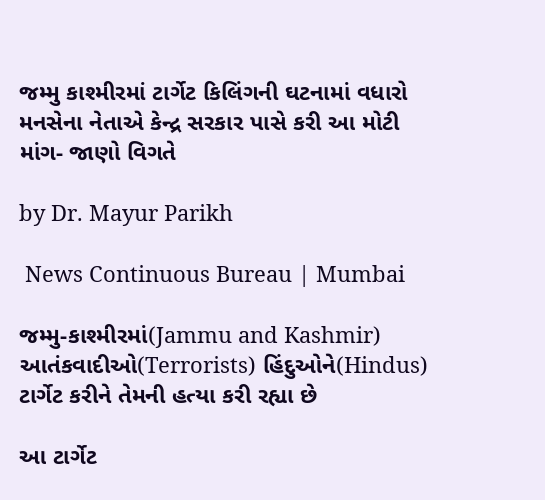જમ્મુ કાશ્મીરમાં ટાર્ગેટ કિલિંગની ઘટનામાં વધારો મનસેના નેતાએ કેન્દ્ર સરકાર પાસે કરી આ મોટી માંગ- જાણો વિગતે

by Dr. Mayur Parikh

 News Continuous Bureau | Mumbai

જમ્મુ-કાશ્મીરમાં(Jammu and Kashmir) આતંકવાદીઓ(Terrorists) હિંદુઓને(Hindus) ટાર્ગેટ કરીને તેમની હત્યા કરી રહ્યા છે

આ ટાર્ગેટ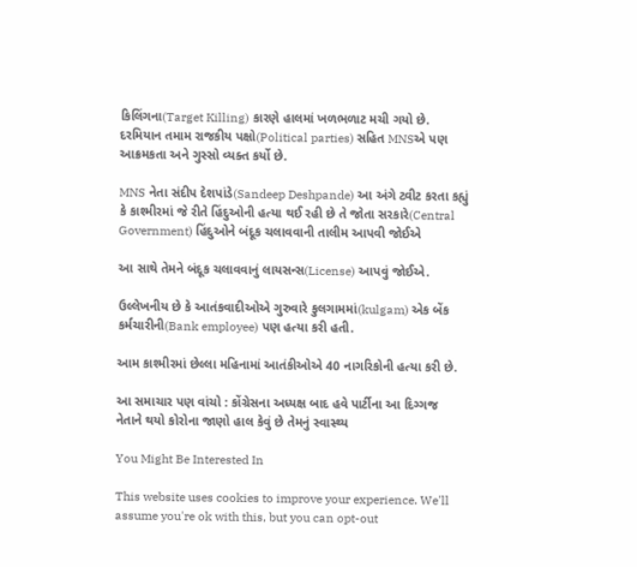કિલિંગના(Target Killing) કારણે હાલમાં ખળભળાટ મચી ગયો છે. દરમિયાન તમામ રાજકીય પક્ષો(Political parties) સહિત MNSએ પણ આક્રમકતા અને ગુસ્સો વ્યક્ત કર્યો છે.

MNS નેતા સંદીપ દેશપાંડે(Sandeep Deshpande) આ અંગે ટ્વીટ કરતા કહ્યું કે કાશ્મીરમાં જે રીતે હિંદુઓની હત્યા થઈ રહી છે તે જોતા સરકારે(Central Government) હિંદુઓને બંદૂક ચલાવવાની તાલીમ આપવી જોઈએ

આ સાથે તેમને બંદૂક ચલાવવાનું લાયસન્સ(License) આપવું જોઈએ.

ઉલ્લેખનીય છે કે આતંકવાદીઓએ ગુરુવારે કુલગામમાં(kulgam) એક બેંક કર્મચારીની(Bank employee) પણ હત્યા કરી હતી.

આમ કાશ્મીરમાં છેલ્લા મહિનામાં આતંકીઓએ 40 નાગરિકોની હત્યા કરી છે.

આ સમાચાર પણ વાંચો : કોંગ્રેસના અધ્યક્ષ બાદ હવે પાર્ટીના આ દિગ્ગજ નેતાને થયો કોરોના જાણો હાલ કેવું છે તેમનું સ્વાસ્થ્ય

You Might Be Interested In

This website uses cookies to improve your experience. We'll assume you're ok with this, but you can opt-out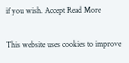if you wish. Accept Read More

This website uses cookies to improve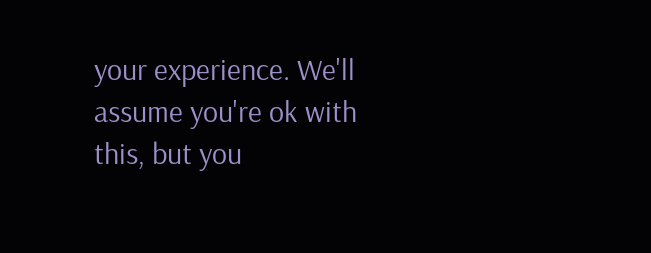your experience. We'll assume you're ok with this, but you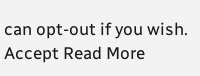can opt-out if you wish. Accept Read More